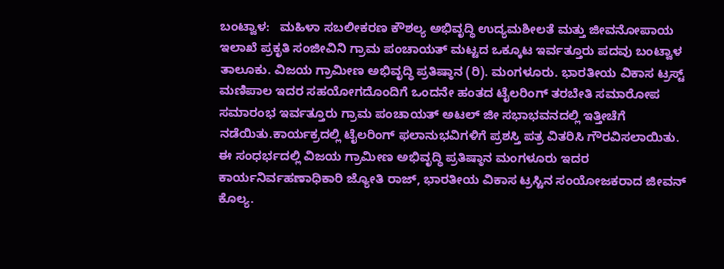ಬಂಟ್ವಾಳ:   ಮಹಿಳಾ ಸಬಲೀಕರಣ ಕೌಶಲ್ಯ ಅಭಿವೃದ್ಧಿ ಉದ್ಯಮಶೀಲತೆ ಮತ್ತು ಜೀವನೋಪಾಯ ಇಲಾಖೆ ಪ್ರಕೃತಿ ಸಂಜೀವಿನಿ ಗ್ರಾಮ ಪಂಚಾಯತ್ ಮಟ್ಟದ ಒಕ್ಕೂಟ ಇರ್ವತ್ತೂರು ಪದವು ಬಂಟ್ವಾಳ ತಾಲೂಕು. ವಿಜಯ ಗ್ರಾಮೀಣ ಅಭಿವೃದ್ಧಿ ಪ್ರತಿಷ್ಠಾನ (ರಿ). ಮಂಗಳೂರು. ಭಾರತೀಯ ವಿಕಾಸ ಟ್ರಸ್ಟ್ ಮಣಿಪಾಲ ಇದರ ಸಹಯೋಗದೊಂದಿಗೆ ಒಂದನೇ ಹಂತದ ಟೈಲರಿಂಗ್ ತರಬೇತಿ ಸಮಾರೋಪ ಸಮಾರಂಭ ಇರ್ವತ್ತೂರು ಗ್ರಾಮ ಪಂಚಾಯತ್ ಅಟಲ್ ಜೀ ಸಭಾಭವನದಲ್ಲಿ ಇತ್ತೀಚೆಗೆ ನಡೆಯಿತು.ಕಾರ್ಯಕ್ರದಲ್ಲಿ ಟೈಲರಿಂಗ್ ಫಲಾನುಭವಿಗಳಿಗೆ ಪ್ರಶಸ್ತಿ ಪತ್ರ ವಿತರಿಸಿ ಗೌರವಿಸಲಾಯಿತು.
ಈ ಸಂಧರ್ಭದಲ್ಲಿ ವಿಜಯ ಗ್ರಾಮೀಣ ಅಭಿವೃದ್ಧಿ ಪ್ರತಿಷ್ಠಾನ ಮಂಗಳೂರು ಇದರ ಕಾರ್ಯನಿರ್ವಹಣಾಧಿಕಾರಿ ಜ್ಯೋತಿ ರಾಜ್, ಭಾರತೀಯ ವಿಕಾಸ ಟ್ರಸ್ಟಿನ ಸಂಯೋಜಕರಾದ ಜೀವನ್ ಕೊಲ್ಯ.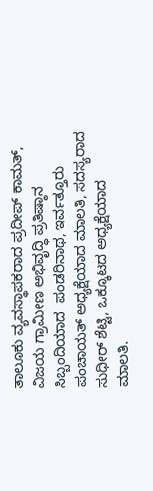ತಾಲೂಕು ವ್ಯವಸ್ಥಾಪಕರಾದ ಪ್ರದೀಪ್ ಕಾಮತ್, ವಿಜಯ ಗ್ರಾಮೀಣ ಅಭಿವೃದ್ಧಿ ಪ್ರತಿಷ್ಠಾನ ಸಿಬ್ಬಂದಿಯಾದ  ಪಂಡರಿನಾಥ, ಇರ್ವತ್ತೂರು ಪಂಚಾಯತ್ ಅಧ್ಯಕ್ಷೆಯಾದ ಮಾಲತಿ, ಸದಸ್ಯರಾದ ಸುಧೀರ್ ಶೆಟ್ಟಿ, ಒಕ್ಕೂಟದ ಅಧ್ಯಕ್ಷೆಯಾದ ಮಾಲತಿ.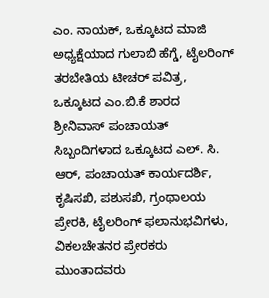ಎಂ. ನಾಯಕ್, ಒಕ್ಕೂಟದ ಮಾಜಿ ಅಧ್ಯಕ್ಷೆಯಾದ ಗುಲಾಬಿ ಹೆಗ್ಡೆ, ಟೈಲರಿಂಗ್ ತರಬೇತಿಯ ಟೀಚರ್ ಪವಿತ್ರ, ಒಕ್ಕೂಟದ ಎಂ.ಬಿ.ಕೆ ಶಾರದ ಶ್ರೀನಿವಾಸ್ ಪಂಚಾಯತ್ ಸಿಬ್ಬಂದಿಗಳಾದ ಒಕ್ಕೂಟದ ಎಲ್. ಸಿ. ಆರ್, ಪಂಚಾಯತ್ ಕಾರ್ಯದರ್ಶಿ, ಕೃಷಿಸಖಿ, ಪಶುಸಖಿ, ಗ್ರಂಥಾಲಯ ಪ್ರೇರಕಿ, ಟೈಲರಿಂಗ್ ಫಲಾನುಭವಿಗಳು, ವಿಕಲಚೇತನರ ಪ್ರೇರಕರು ಮುಂತಾದವರು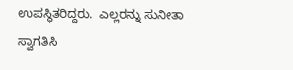ಉಪಸ್ಥಿತರಿದ್ದರು.  ಎಲ್ಲರನ್ನು ಸುನೀತಾ ಸ್ವಾಗತಿಸಿ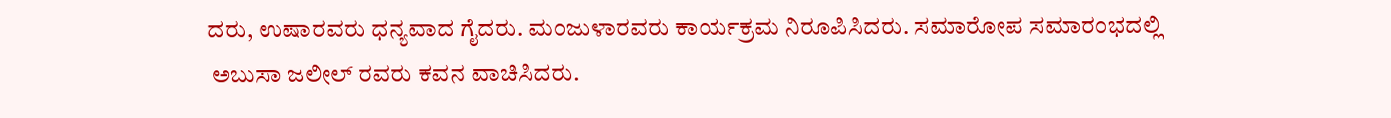ದರು, ಉಷಾರವರು ಧನ್ಯವಾದ ಗೈದರು. ಮಂಜುಳಾರವರು ಕಾರ್ಯಕ್ರಮ ನಿರೂಪಿಸಿದರು. ಸಮಾರೋಪ ಸಮಾರಂಭದಲ್ಲಿ
 ಅಬುಸಾ ಜಲೀಲ್ ರವರು ಕವನ ವಾಚಿಸಿದರು.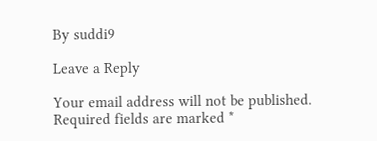By suddi9

Leave a Reply

Your email address will not be published. Required fields are marked *